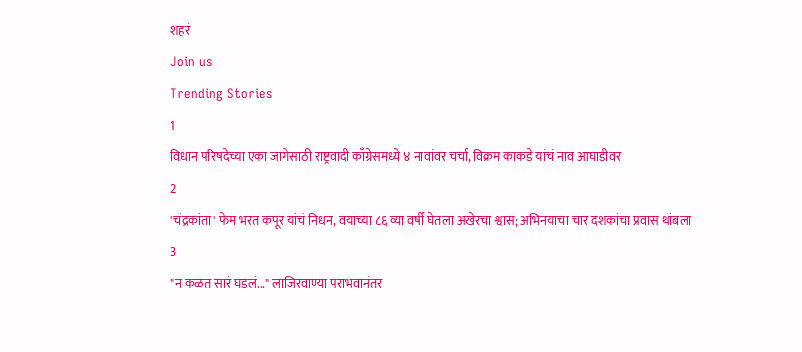शहरं
Join us
Trending Stories
1
विधान परिषदेच्या एका जागेसाठी राष्ट्रवादी काँग्रेसमध्ये ४ नावांवर चर्चा, विक्रम काकडे यांचं नाव आघाडीवर
2
'चंद्रकांता' फेम भरत कपूर यांचं निधन, वयाच्या ८६ व्या वर्षी घेतला अखेरचा श्वास; अभिनयाचा चार दशकांचा प्रवास थांबला
3
"न कळत सारं घडलं..." लाजिरवाण्या पराभवानंतर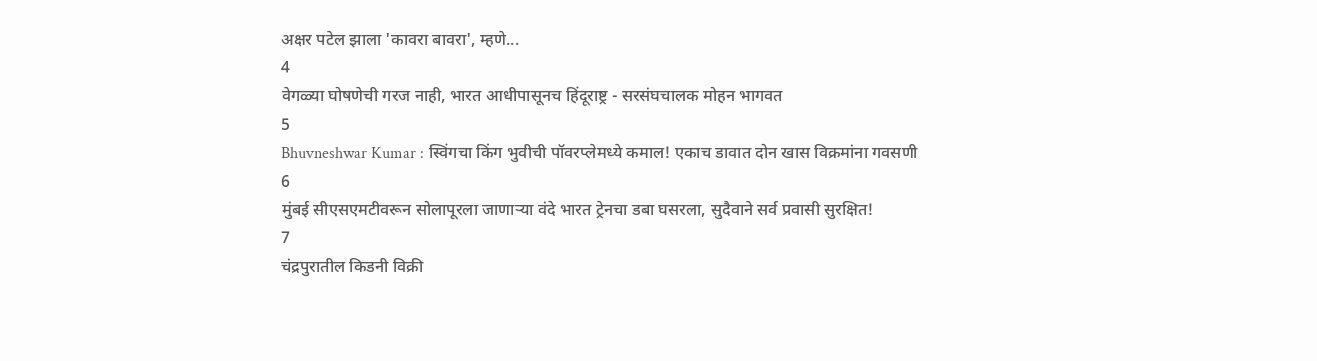अक्षर पटेल झाला 'कावरा बावरा', म्हणे...
4
वेगळ्या घोषणेची गरज नाही, भारत आधीपासूनच हिंदूराष्ट्र - सरसंघचालक मोहन भागवत
5
Bhuvneshwar Kumar : स्विंगचा किंग भुवीची पॉवरप्लेमध्ये कमाल! एकाच डावात दोन खास विक्रमांना गवसणी
6
मुंबई सीएसएमटीवरून सोलापूरला जाणाऱ्या वंदे भारत ट्रेनचा डबा घसरला, सुदैवाने सर्व प्रवासी सुरक्षित!
7
चंद्रपुरातील किडनी विक्री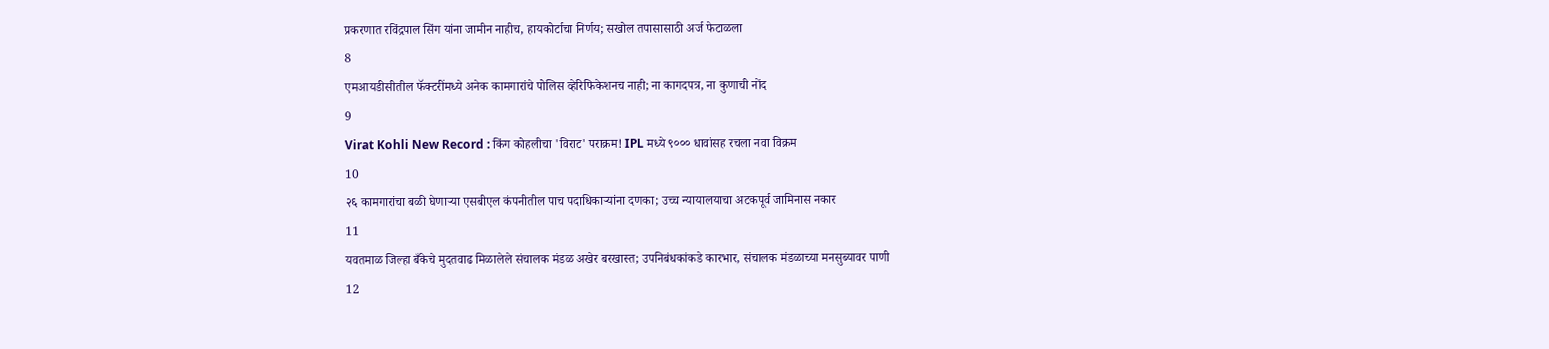प्रकरणात रविंद्रपाल सिंग यांना जामीन नाहीच, हायकोर्टाचा निर्णय; सखोल तपासासाठी अर्ज फेटाळला
8
एमआयडीसीतील फॅक्टरींमध्ये अनेक कामगारांचे पोलिस व्हेरिफिकेशनच नाही; ना कागदपत्र, ना कुणाची नोंद
9
Virat Kohli New Record : किंग कोहलीचा 'विराट' पराक्रम! IPL मध्ये ९००० धावांसह रचला नवा विक्रम
10
२६ कामगारांचा बळी घेणाऱ्या एसबीएल कंपनीतील पाच पदाधिकाऱ्यांना दणका; उच्च न्यायालयाचा अटकपूर्व जामिनास नकार
11
यवतमाळ जिल्हा बँकेचे मुदतवाढ मिळालेले संचालक मंडळ अखेर बरखास्त; उपनिबंधकांकडे कारभार, संचालक मंडळाच्या मनसुब्यावर पाणी
12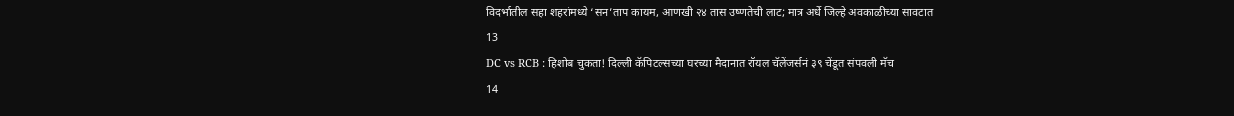विदर्भातील सहा शहरांमध्ये ‘सन’ताप कायम, आणखी २४ तास उष्णतेची लाट; मात्र अर्धे जिल्हे अवकाळीच्या सावटात
13
DC vs RCB : हिशोब चुकता! दिल्ली कॅपिटल्सच्या घरच्या मैदानात रॉयल चॅलेंजर्सनं ३९ चेंडूत संपवली मॅच
14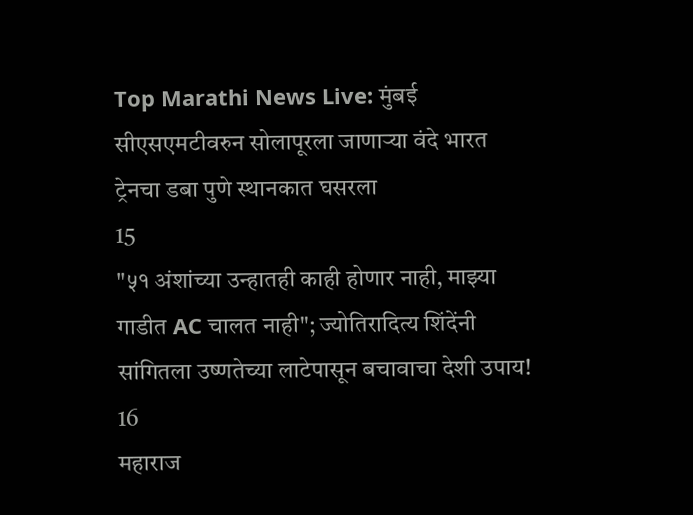Top Marathi News Live: मुंबई सीएसएमटीवरुन सोलापूरला जाणाऱ्या वंदे भारत ट्रेनचा डबा पुणे स्थानकात घसरला
15
"५१ अंशांच्या उन्हातही काही होणार नाही, माझ्या गाडीत AC चालत नाही"; ज्योतिरादित्य शिंदेंनी सांगितला उष्णतेच्या लाटेपासून बचावाचा देशी उपाय!
16
महाराज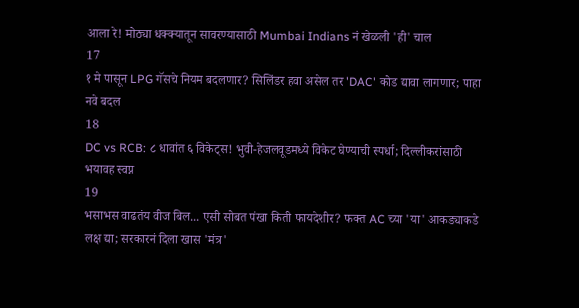आला रे! मोठ्या धक्क्यातून सावरण्यासाठी Mumbai Indians नं खेळली 'ही' चाल
17
१ मे पासून LPG गॅसचे नियम बदलणार? सिलिंडर हवा असेल तर 'DAC' कोड द्यावा लागणार; पाहा नवे बदल
18
DC vs RCB: ८ धावांत ६ विकेट्स! भुवी-हेजलवूडमध्ये विकेट घेण्याची स्पर्धा; दिल्लीकरांसाठी भयावह स्वप्न
19
भसाभस वाढतंय वीज बिल... एसी सोबत पंखा किती फायदेशीर? फक्त AC च्या 'या' आकड्याकडे लक्ष द्या; सरकारनं दिला खास 'मंत्र'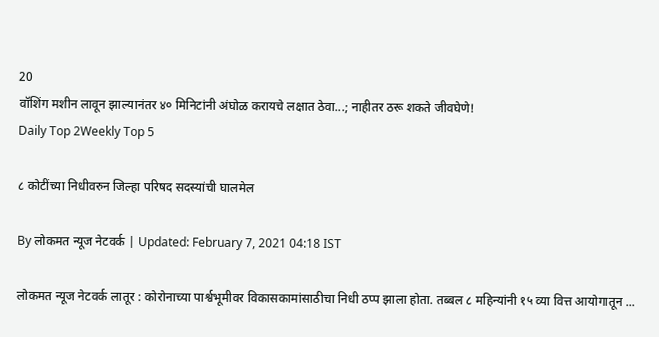20
वॉशिंग मशीन लावून झाल्यानंतर ४० मिनिटांनी अंघोळ करायचे लक्षात ठेवा...; नाहीतर ठरू शकते जीवघेणे!
Daily Top 2Weekly Top 5

८ कोटींच्या निधीवरुन जिल्हा परिषद सदस्यांची घालमेल

By लोकमत न्यूज नेटवर्क | Updated: February 7, 2021 04:18 IST

लोकमत न्यूज नेटवर्क लातूर : कोरोनाच्या पार्श्वभूमीवर विकासकामांसाठीचा निधी ठप्प झाला होता. तब्बल ८ महिन्यांनी १५ व्या वित्त आयोगातून ...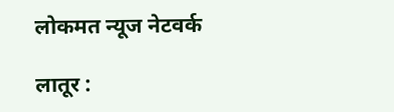लोकमत न्यूज नेटवर्क

लातूर :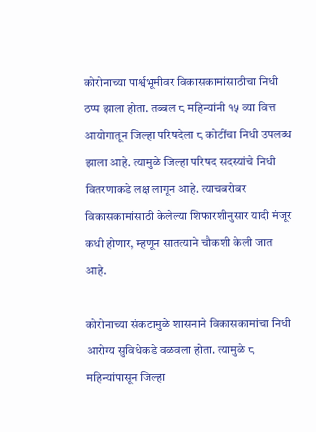कोरोनाच्या पार्श्वभूमीवर विकासकामांसाठीचा निधी ठप्प झाला होता. तब्बल ८ महिन्यांनी १५ व्या वित्त आयोगातून जिल्हा परिषदेला ८ कोटींचा निधी उपलब्ध झाला आहे. त्यामुळे जिल्हा परिषद सदस्यांचे निधी वितरणाकडे लक्ष लागून आहे. त्याचबरोबर विकासकामांसाठी केलेल्या शिफारशीनुसार यादी मंजूर कधी होणार, म्हणून सातत्याने चौकशी केली जात आहे.

कोरोनाच्या संकटामुळे शासनाने विकासकामांचा निधी आरोग्य सुविधेकडे वळवला होता. त्यामुळे ८ महिन्यांपासून जिल्हा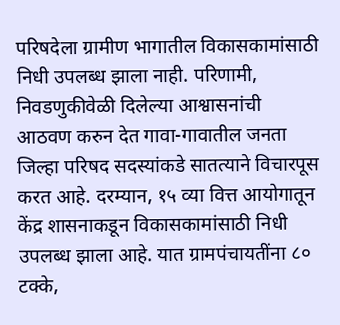परिषदेला ग्रामीण भागातील विकासकामांसाठी निधी उपलब्ध झाला नाही. परिणामी, निवडणुकीवेळी दिलेल्या आश्वासनांची आठवण करुन देत गावा-गावातील जनता जिल्हा परिषद सदस्यांकडे सातत्याने विचारपूस करत आहे. दरम्यान, १५ व्या वित्त आयोगातून केंद्र शासनाकडून विकासकामांसाठी निधी उपलब्ध झाला आहे. यात ग्रामपंचायतींना ८० टक्के,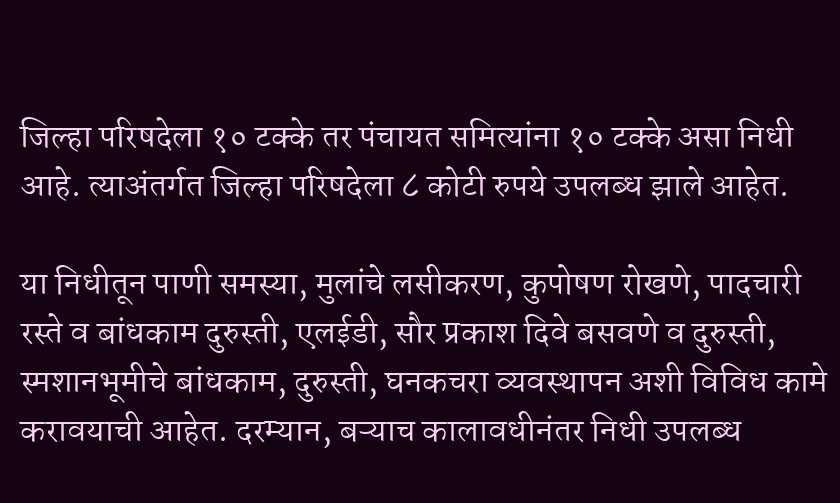जिल्हा परिषदेला १० टक्के तर पंचायत समित्यांना १० टक्के असा निधी आहे. त्याअंतर्गत जिल्हा परिषदेला ८ कोटी रुपये उपलब्ध झाले आहेत.

या निधीतून पाणी समस्या, मुलांचे लसीकरण, कुपोषण रोखणे, पादचारी रस्ते व बांधकाम दुरुस्ती, एलईडी, सौर प्रकाश दिवे बसवणे व दुरुस्ती, स्मशानभूमीचे बांधकाम, दुरुस्ती, घनकचरा व्यवस्थापन अशी विविध कामे करावयाची आहेत. दरम्यान, बऱ्याच कालावधीनंतर निधी उपलब्ध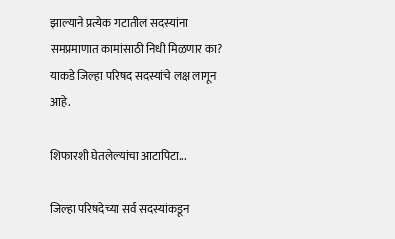झाल्याने प्रत्येक गटातील सदस्यांना समप्रमाणात कामांसाठी निधी मिळणार का? याकडे जिल्हा परिषद सदस्यांचे लक्ष लागून आहे.

शिफारशी घेतलेल्यांचा आटापिटा...

जिल्हा परिषदेच्या सर्व सदस्यांकडून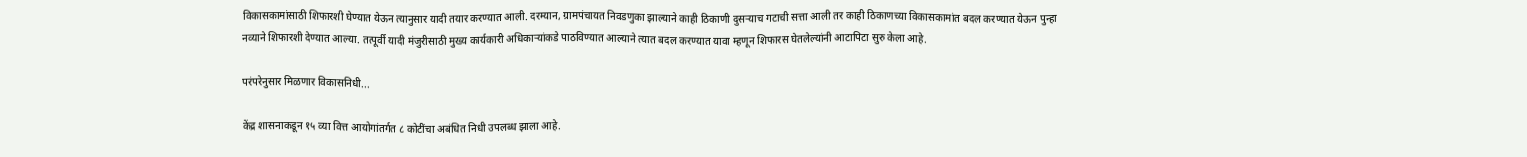विकासकामांसाठी शिफारशी घेण्यात येऊन त्यानुसार यादी तयार करण्यात आली. दरम्यान, ग्रामपंचायत निवडणुका झाल्याने काही ठिकाणी दुसऱ्याच गटाची सत्ता आली तर काही ठिकाणच्या विकासकामांत बदल करण्यात येऊन पुन्हा नव्याने शिफारशी देण्यात आल्या. तत्पूर्वी यादी मंजुरीसाठी मुख्य कार्यकारी अधिकाऱ्यांकडे पाठविण्यात आल्याने त्यात बदल करण्यात यावा म्हणून शिफारस घेतलेल्यांनी आटापिटा सुरु केला आहे.

परंपरेनुसार मिळणार विकासनिधी...

केंद्र शासनाकडून १५ व्या वित्त आयोगांतर्गत ८ कोटींचा अबंधित निधी उपलब्ध झाला आहे.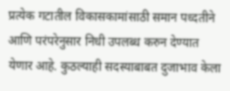प्रत्येक गटातील विकासकामांसाठी समान पध्दतीने आणि परंपरेनुसार निधी उपलब्ध करुन देण्यात येणार आहे. कुठल्याही सदस्याबाबत दुजाभाव केला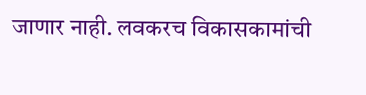जाणार नाही. लवकरच विकासकामांची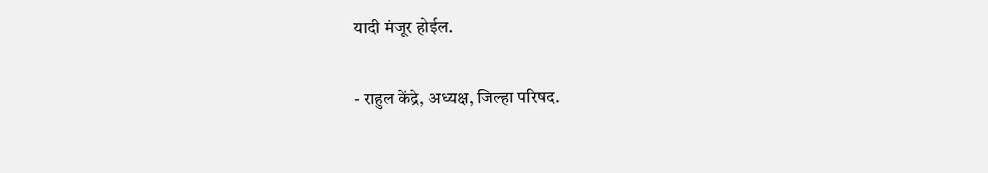यादी मंजूर होईल.

- राहुल केंद्रे, अध्यक्ष, जिल्हा परिषद.